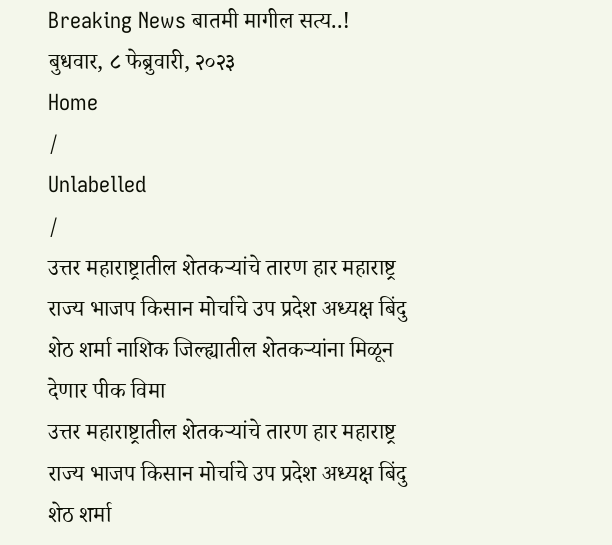Breaking News बातमी मागील सत्य..!
बुधवार, ८ फेब्रुवारी, २०२३
Home
/
Unlabelled
/
उत्तर महाराष्ट्रातील शेतकऱ्यांचे तारण हार महाराष्ट्र राज्य भाजप किसान मोर्चाचे उप प्रदेश अध्यक्ष बिंदु शेठ शर्मा नाशिक जिल्ह्यातील शेतकऱ्यांना मिळून देणार पीक विमा
उत्तर महाराष्ट्रातील शेतकऱ्यांचे तारण हार महाराष्ट्र राज्य भाजप किसान मोर्चाचे उप प्रदेश अध्यक्ष बिंदु शेठ शर्मा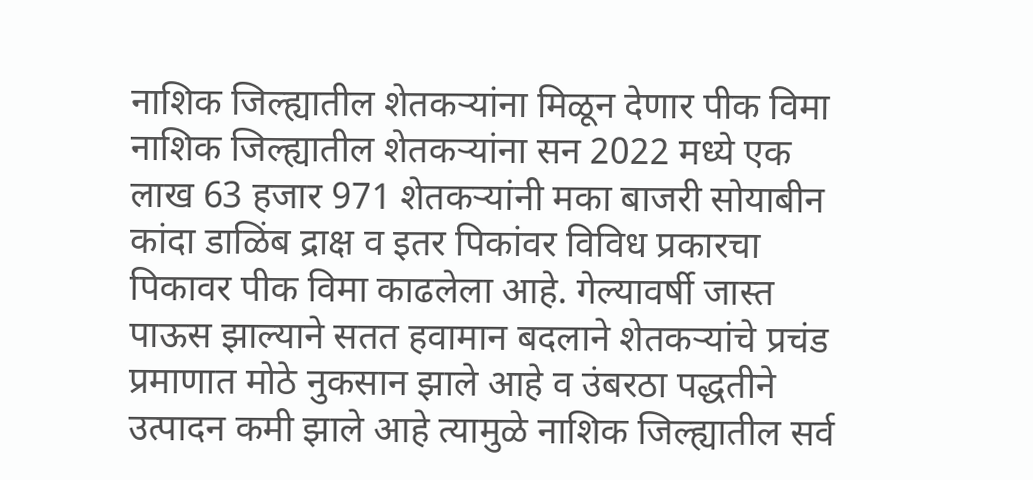नाशिक जिल्ह्यातील शेतकऱ्यांना मिळून देणार पीक विमा
नाशिक जिल्ह्यातील शेतकऱ्यांना सन 2022 मध्ये एक लाख 63 हजार 971 शेतकऱ्यांनी मका बाजरी सोयाबीन कांदा डाळिंब द्राक्ष व इतर पिकांवर विविध प्रकारचा पिकावर पीक विमा काढलेला आहे. गेल्यावर्षी जास्त पाऊस झाल्याने सतत हवामान बदलाने शेतकऱ्यांचे प्रचंड प्रमाणात मोठे नुकसान झाले आहे व उंबरठा पद्धतीने उत्पादन कमी झाले आहे त्यामुळे नाशिक जिल्ह्यातील सर्व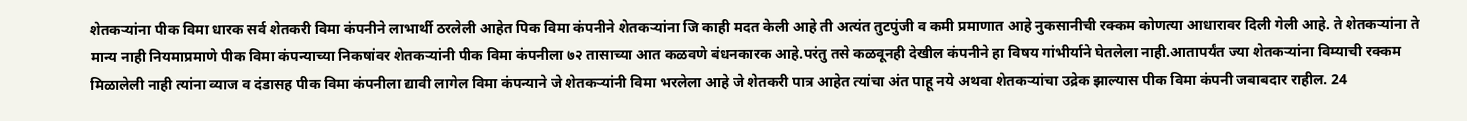शेतकऱ्यांना पीक विमा धारक सर्व शेतकरी विमा कंपनीने लाभार्थी ठरलेली आहेत पिक विमा कंपनीने शेतकऱ्यांना जि काही मदत केली आहे ती अत्यंत तुटपुंजी व कमी प्रमाणात आहे नुकसानीची रक्कम कोणत्या आधारावर दिली गेली आहे. ते शेतकऱ्यांना ते मान्य नाही नियमाप्रमाणे पीक विमा कंपन्याच्या निकषांवर शेतकऱ्यांनी पीक विमा कंपनीला ७२ तासाच्या आत कळवणे बंधनकारक आहे.परंतु तसे कळवूनही देखील कंपनीने हा विषय गांभीर्याने घेतलेला नाही.आतापर्यंत ज्या शेतकऱ्यांना विम्याची रक्कम मिळालेली नाही त्यांना व्याज व दंडासह पीक विमा कंपनीला द्यावी लागेल विमा कंपन्याने जे शेतकऱ्यांनी विमा भरलेला आहे जे शेतकरी पात्र आहेत त्यांचा अंत पाहू नये अथवा शेतकऱ्यांचा उद्रेक झाल्यास पीक विमा कंपनी जबाबदार राहील. 24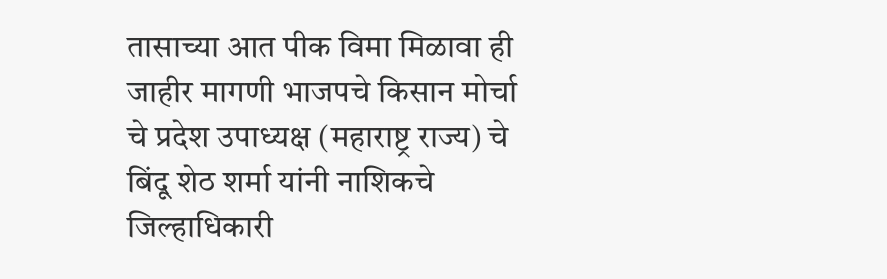तासाच्या आत पीक विमा मिळावा ही जाहीर मागणी भाजपचे किसान मोर्चा चे प्रदेश उपाध्यक्ष (महाराष्ट्र राज्य) चे बिंदू शेठ शर्मा यांनी नाशिकचे जिल्हाधिकारी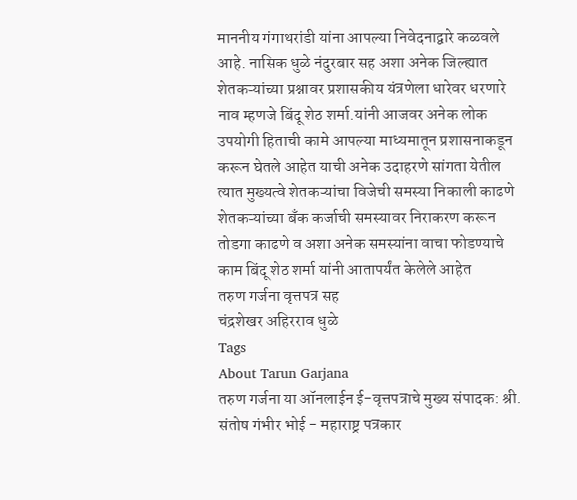माननीय गंगाथरांडी यांना आपल्या निवेदनाद्वारे कळवले आहे. नासिक धुळे नंदुरबार सह अशा अनेक जिल्ह्यात शेतकऱ्यांच्या प्रश्नावर प्रशासकीय यंत्रणेला धारेवर धरणारे नाव म्हणजे बिंदू शेठ शर्मा.यांनी आजवर अनेक लोक उपयोगी हिताची कामे आपल्या माध्यमातून प्रशासनाकडून करून घेतले आहेत याची अनेक उदाहरणे सांगता येतील त्यात मुख्यत्वे शेतकऱ्यांचा विजेची समस्या निकाली काढणे शेतकऱ्यांच्या बँक कर्जाची समस्यावर निराकरण करून तोडगा काढणे व अशा अनेक समस्यांना वाचा फोडण्याचे काम बिंदू शेठ शर्मा यांनी आतापर्यंत केलेले आहेत
तरुण गर्जना वृत्तपत्र सह
चंद्रशेखर अहिरराव धुळे
Tags
About Tarun Garjana
तरुण गर्जना या ऑनलाईन ई-वृत्तपत्राचे मुख्य संपादक: श्री. संतोष गंभीर भोई - महाराष्ट्र पत्रकार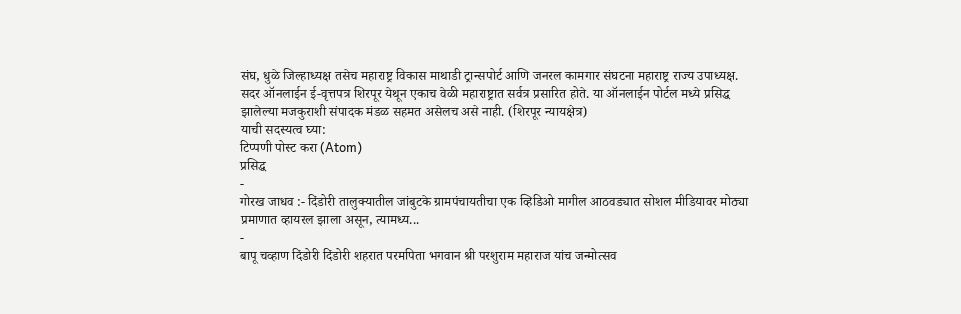संघ, धुळे जिल्हाध्यक्ष तसेच महाराष्ट्र विकास माथाडी ट्रान्सपोर्ट आणि जनरल कामगार संघटना महाराष्ट्र राज्य उपाध्यक्ष.
सदर ऑनलाईन ई-वृत्तपत्र शिरपूर येथून एकाच वेळी महाराष्ट्रात सर्वत्र प्रसारित होते. या ऑनलाईन पोर्टल मध्ये प्रसिद्ध झालेल्या मजकुराशी संपादक मंडळ सहमत असेलच असे नाही. (शिरपूर न्यायक्षेत्र)
याची सदस्यत्व घ्या:
टिप्पणी पोस्ट करा (Atom)
प्रसिद्ध
-
गोरख जाधव :- दिंडोरी तालुक्यातील जांबुटके ग्रामपंचायतीचा एक व्हिडिओ मागील आठवड्यात सोशल मीडियावर मोठ्या प्रमाणात व्हायरल झाला असून, त्यामध्य...
-
बापू चव्हाण दिंडोरी दिंडोरी शहरात परमपिता भगवान श्री परशुराम महाराज यांच जन्मोत्सव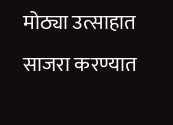मोठ्या उत्साहात साजरा करण्यात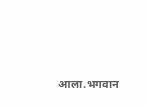आला.भगवान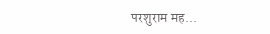परशुराम मह...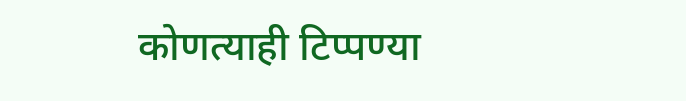कोणत्याही टिप्पण्या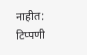नाहीत:
टिप्पणी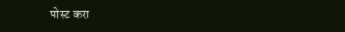पोस्ट करा